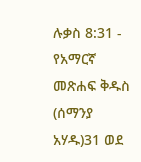ሉቃስ 8:31 - የአማርኛ መጽሐፍ ቅዱስ (ሰማንያ አሃዱ)31 ወደ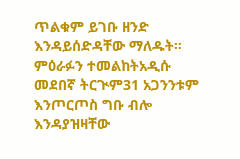ጥልቁም ይገቡ ዘንድ እንዳይሰድዳቸው ማለዱት። ምዕራፉን ተመልከትአዲሱ መደበኛ ትርጒም31 አጋንንቱም እንጦርጦስ ግቡ ብሎ እንዳያዝዛቸው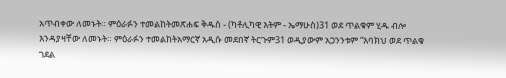አጥብቀው ለመኑት። ምዕራፉን ተመልከትመጽሐፍ ቅዱስ - (ካቶሊካዊ እትም - ኤማሁስ)31 ወደ ጥልቁም ሂዱ ብሎ እንዳያዛቸው ለመኑት። ምዕራፉን ተመልከትአማርኛ አዲሱ መደበኛ ትርጉም31 ወዲያውም አጋንንቱም “እባክህ ወደ ጥልቁ ገደል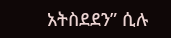አትስደደን” ሲሉ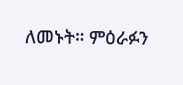ለመኑት። ምዕራፉን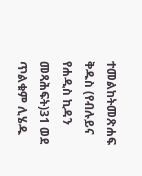ተመልከትመጽሐፍ ቅዱስ (የብሉይና የሐዲስ ኪዳን መጻሕፍት)31 ወደ ጥልቁም ሊሄዱ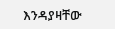እንዳያዛቸው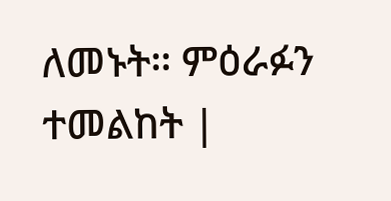ለመኑት። ምዕራፉን ተመልከት |